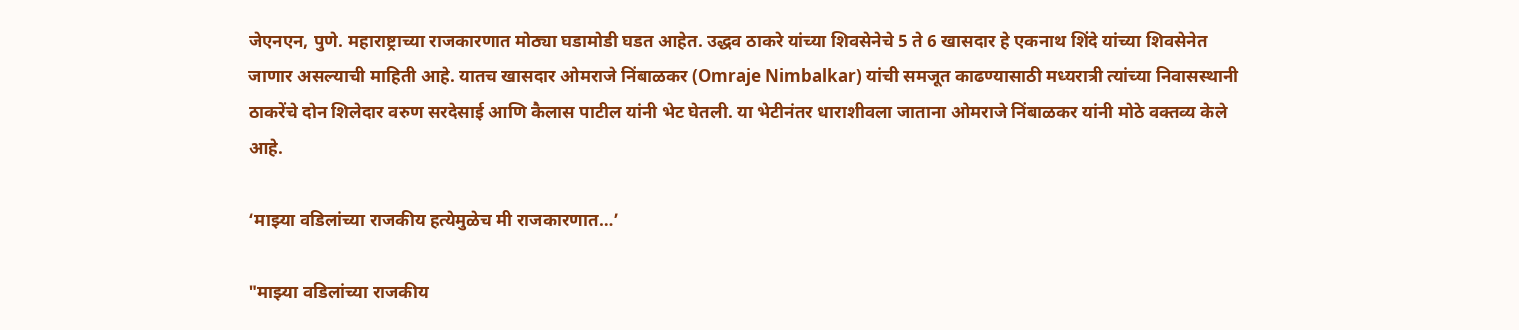जेएनएन, पुणे. महाराष्ट्राच्या राजकारणात मोठ्या घडामोडी घडत आहेत. उद्धव ठाकरे यांच्या शिवसेनेचे 5 ते 6 खासदार हे एकनाथ शिंदे यांच्या शिवसेनेत जाणार असल्याची माहिती आहे. यातच खासदार ओमराजे निंबाळकर (Omraje Nimbalkar) यांची समजूत काढण्यासाठी मध्यरात्री त्यांच्या निवासस्थानी ठाकरेंचे दोन शिलेदार वरुण सरदेसाई आणि कैलास पाटील यांनी भेट घेतली. या भेटीनंतर धाराशीवला जाताना ओमराजे निंबाळकर यांनी मोठे वक्तव्य केले आहे.

‘माझ्या वडिलांच्या राजकीय हत्येमुळेच मी राजकारणात…’

"माझ्या वडिलांच्या राजकीय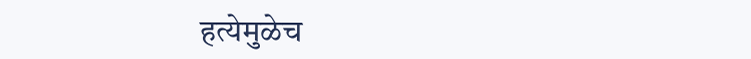हत्येमुळेच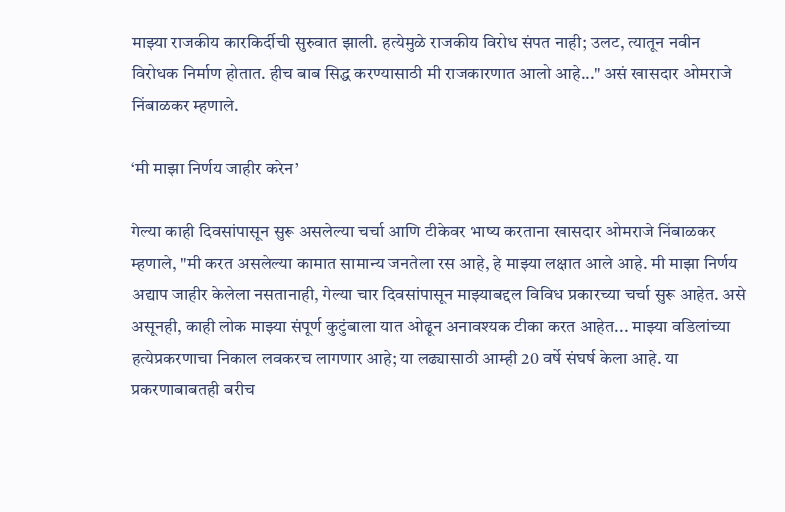माझ्या राजकीय कारकिर्दीची सुरुवात झाली. हत्येमुळे राजकीय विरोध संपत नाही; उलट, त्यातून नवीन विरोधक निर्माण होतात. हीच बाब सिद्ध करण्यासाठी मी राजकारणात आलो आहे..." असं खासदार ओमराजे निंबाळकर म्हणाले.

‘मी माझा निर्णय जाहीर करेन’

गेल्या काही दिवसांपासून सुरू असलेल्या चर्चा आणि टीकेवर भाष्य करताना खासदार ओमराजे निंबाळकर म्हणाले, "मी करत असलेल्या कामात सामान्य जनतेला रस आहे, हे माझ्या लक्षात आले आहे. मी माझा निर्णय अद्याप जाहीर केलेला नसतानाही, गेल्या चार दिवसांपासून माझ्याबद्दल विविध प्रकारच्या चर्चा सुरू आहेत. असे असूनही, काही लोक माझ्या संपूर्ण कुटुंबाला यात ओढून अनावश्यक टीका करत आहेत... माझ्या वडिलांच्या हत्येप्रकरणाचा निकाल लवकरच लागणार आहे; या लढ्यासाठी आम्ही 20 वर्षे संघर्ष केला आहे. या प्रकरणाबाबतही बरीच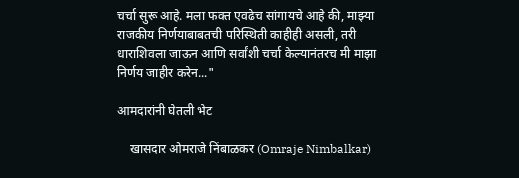चर्चा सुरू आहे. मला फक्त एवढेच सांगायचे आहे की, माझ्या राजकीय निर्णयाबाबतची परिस्थिती काहीही असली, तरी धाराशिवला जाऊन आणि सर्वांशी चर्चा केल्यानंतरच मी माझा निर्णय जाहीर करेन..."

आमदारांनी घेतली भेट

    खासदार ओमराजे निंबाळकर (Omraje Nimbalkar)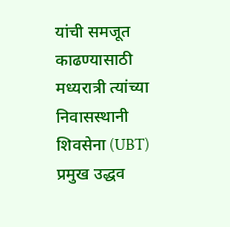यांची समजूत काढण्यासाठी मध्यरात्री त्यांच्या निवासस्थानी शिवसेना (UBT) प्रमुख उद्धव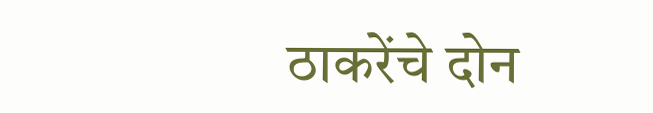ठाकरेंचे दोन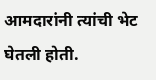आमदारांनी त्यांची भेट घेतली होती.